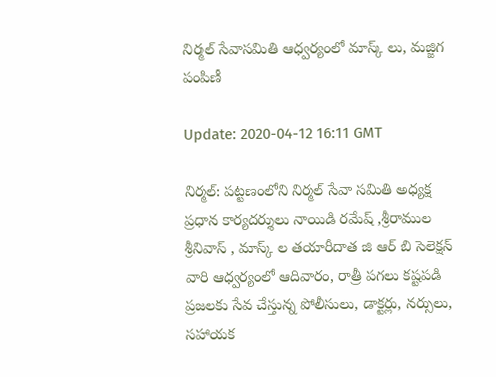నిర్మల్ సేవాసమితి ఆధ్వర్యంలో మాస్క్ లు, మజ్జిగ పంపిణీ

Update: 2020-04-12 16:11 GMT

నిర్మల్: పట్టణంలోని నిర్మల్ సేవా సమితి అధ్యక్ష ప్రధాన కార్యదర్శులు నాయిడి రమేష్ ,శ్రీరాముల శ్రీనివాస్ , మాస్క్ ల తయారీదాత జి ఆర్ బి సెలెక్షన్ వారి ఆధ్వర్యంలో ఆదివారం, రాత్రీ పగలు కష్టపడి ప్రజలకు సేవ చేస్తున్న పోలీసులు, డాక్టర్లు, నర్సులు, సహాయక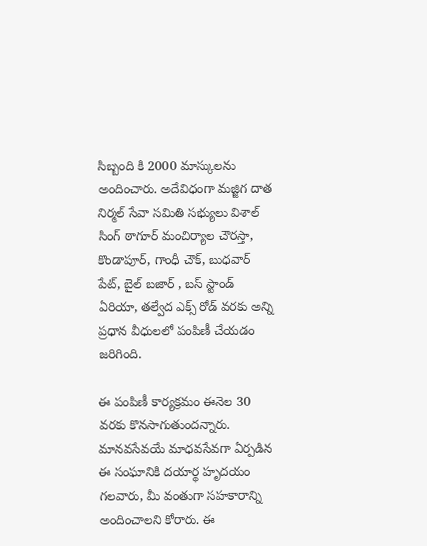సిబ్బంది కి 2000 మాస్కులను అందించారు. అదేవిధంగా మజ్జిగ దాత నిర్మల్ సేవా సమితి సభ్యులు విశాల్ సింగ్ ఠాగూర్ మంచిర్యాల చౌరస్తా, కొండాపూర్, గాంధీ చౌక్, బుధవార్ పేట్, బైల్ బజార్ , బస్ స్టాండ్ ఏరియా, తల్వేద ఎక్స్ రోడ్ వరకు అన్ని ప్రధాన వీధులలో పంపిణీ చేయడం జరిగింది.

ఈ పంపిణీ కార్యక్రమం ఈనెల 30 వరకు కొనసాగుతుందన్నారు. మానవసేవయే మాధవసేవగా ఏర్పడిన ఈ సంఘానికి దయార్థ హృదయం గలవారు, మీ వంతుగా సహకారాన్ని అందించాలని కోరారు. ఈ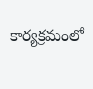కార్యక్రమంలో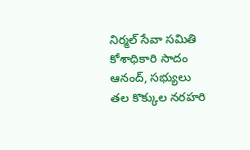నిర్మల్ సేవా సమితి కోశాధికారి సాదం ఆనంద్, సభ్యులు తల కొక్కుల నరహరి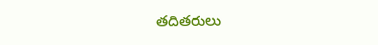తదితరులు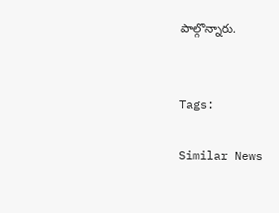పాల్గొన్నారు.


Tags:

Similar News